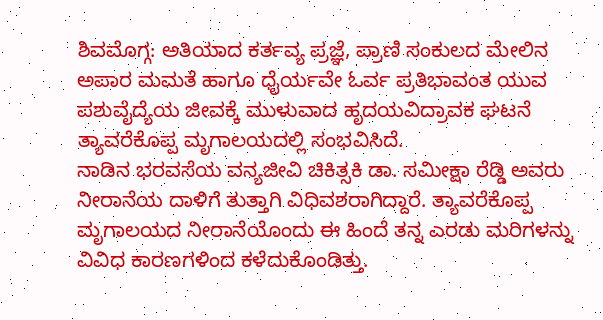ಶಿವಮೊಗ್ಗ: ಅತಿಯಾದ ಕರ್ತವ್ಯ ಪ್ರಜ್ಞೆ, ಪ್ರಾಣಿ ಸಂಕುಲದ ಮೇಲಿನ ಅಪಾರ ಮಮತೆ ಹಾಗೂ ಧೈರ್ಯವೇ ಓರ್ವ ಪ್ರತಿಭಾವಂತ ಯುವ ಪಶುವೈದ್ಯೆಯ ಜೀವಕ್ಕೆ ಮುಳುವಾದ ಹೃದಯವಿದ್ರಾವಕ ಘಟನೆ ತ್ಯಾವರೆಕೊಪ್ಪ ಮೃಗಾಲಯದಲ್ಲಿ ಸಂಭವಿಸಿದೆ.
ನಾಡಿನ ಭರವಸೆಯ ವನ್ಯಜೀವಿ ಚಿಕಿತ್ಸಕಿ ಡಾ. ಸಮೀಕ್ಷಾ ರೆಡ್ಡಿ ಅವರು ನೀರಾನೆಯ ದಾಳಿಗೆ ತುತ್ತಾಗಿ ವಿಧಿವಶರಾಗಿದ್ದಾರೆ. ತ್ಯಾವರೆಕೊಪ್ಪ ಮೃಗಾಲಯದ ನೀರಾನೆಯೊಂದು ಈ ಹಿಂದೆ ತನ್ನ ಎರಡು ಮರಿಗಳನ್ನು ವಿವಿಧ ಕಾರಣಗಳಿಂದ ಕಳೆದುಕೊಂಡಿತ್ತು.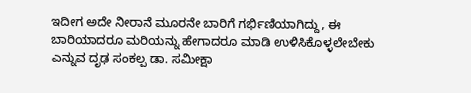ಇದೀಗ ಅದೇ ನೀರಾನೆ ಮೂರನೇ ಬಾರಿಗೆ ಗರ್ಭಿಣಿಯಾಗಿದ್ದು, ಈ ಬಾರಿಯಾದರೂ ಮರಿಯನ್ನು ಹೇಗಾದರೂ ಮಾಡಿ ಉಳಿಸಿಕೊಳ್ಳಲೇಬೇಕು ಎನ್ನುವ ದೃಢ ಸಂಕಲ್ಪ ಡಾ. ಸಮೀಕ್ಷಾ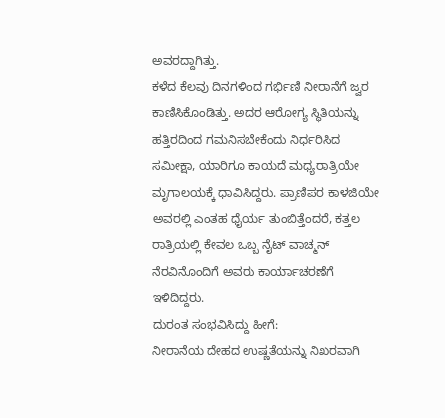ಅವರದ್ದಾಗಿತ್ತು.
ಕಳೆದ ಕೆಲವು ದಿನಗಳಿಂದ ಗರ್ಭಿಣಿ ನೀರಾನೆಗೆ ಜ್ವರ ಕಾಣಿಸಿಕೊಂಡಿತ್ತು. ಅದರ ಆರೋಗ್ಯ ಸ್ಥಿತಿಯನ್ನು ಹತ್ತಿರದಿಂದ ಗಮನಿಸಬೇಕೆಂದು ನಿರ್ಧರಿಸಿದ ಸಮೀಕ್ಷಾ, ಯಾರಿಗೂ ಕಾಯದೆ ಮಧ್ಯರಾತ್ರಿಯೇ ಮೃಗಾಲಯಕ್ಕೆ ಧಾವಿಸಿದ್ದರು. ಪ್ರಾಣಿಪರ ಕಾಳಜಿಯೇ ಅವರಲ್ಲಿ ಎಂತಹ ಧೈರ್ಯ ತುಂಬಿತ್ತೆಂದರೆ, ಕತ್ತಲ ರಾತ್ರಿಯಲ್ಲಿ ಕೇವಲ ಒಬ್ಬ ನೈಟ್ ವಾಚ್ಮನ್ ನೆರವಿನೊಂದಿಗೆ ಅವರು ಕಾರ್ಯಾಚರಣೆಗೆ ಇಳಿದಿದ್ದರು.
ದುರಂತ ಸಂಭವಿಸಿದ್ದು ಹೀಗೆ:
ನೀರಾನೆಯ ದೇಹದ ಉಷ್ಣತೆಯನ್ನು ನಿಖರವಾಗಿ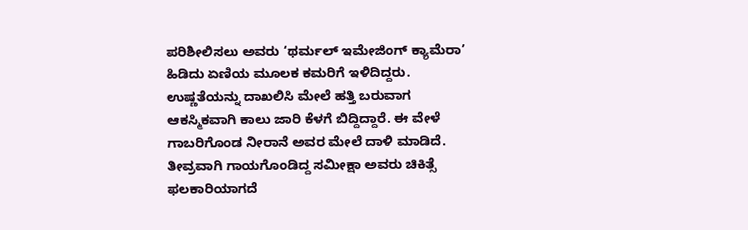ಪರಿಶೀಲಿಸಲು ಅವರು ‘ಥರ್ಮಲ್ ಇಮೇಜಿಂಗ್ ಕ್ಯಾಮೆರಾ’ ಹಿಡಿದು ಏಣಿಯ ಮೂಲಕ ಕಮರಿಗೆ ಇಳಿದಿದ್ದರು. ಉಷ್ಣತೆಯನ್ನು ದಾಖಲಿಸಿ ಮೇಲೆ ಹತ್ತಿ ಬರುವಾಗ ಆಕಸ್ಮಿಕವಾಗಿ ಕಾಲು ಜಾರಿ ಕೆಳಗೆ ಬಿದ್ದಿದ್ದಾರೆ. ಈ ವೇಳೆ ಗಾಬರಿಗೊಂಡ ನೀರಾನೆ ಅವರ ಮೇಲೆ ದಾಳಿ ಮಾಡಿದೆ. ತೀವ್ರವಾಗಿ ಗಾಯಗೊಂಡಿದ್ದ ಸಮೀಕ್ಷಾ ಅವರು ಚಿಕಿತ್ಸೆ ಫಲಕಾರಿಯಾಗದೆ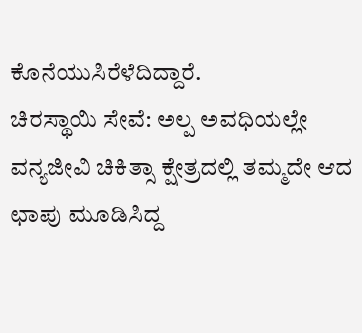ಕೊನೆಯುಸಿರೆಳೆದಿದ್ದಾರೆ.
ಚಿರಸ್ಥಾಯಿ ಸೇವೆ: ಅಲ್ಪ ಅವಧಿಯಲ್ಲೇ ವನ್ಯಜೀವಿ ಚಿಕಿತ್ಸಾ ಕ್ಷೇತ್ರದಲ್ಲಿ ತಮ್ಮದೇ ಆದ ಛಾಪು ಮೂಡಿಸಿದ್ದ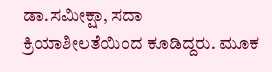ಡಾ.ಸಮೀಕ್ಷಾ, ಸದಾ ಕ್ರಿಯಾಶೀಲತೆಯಿಂದ ಕೂಡಿದ್ದರು. ಮೂಕ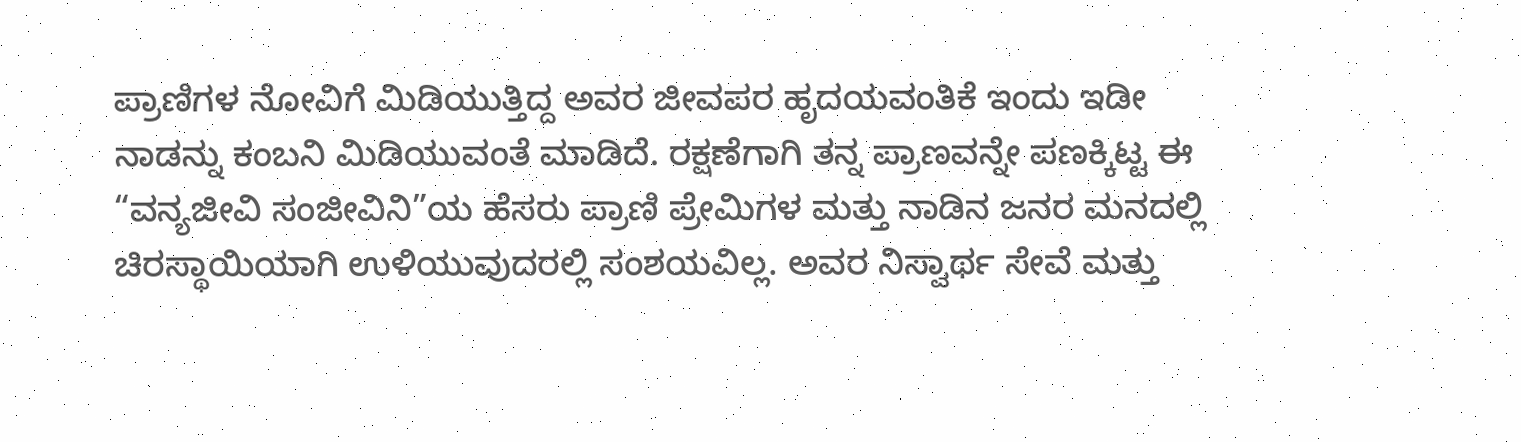ಪ್ರಾಣಿಗಳ ನೋವಿಗೆ ಮಿಡಿಯುತ್ತಿದ್ದ ಅವರ ಜೀವಪರ ಹೃದಯವಂತಿಕೆ ಇಂದು ಇಡೀ ನಾಡನ್ನು ಕಂಬನಿ ಮಿಡಿಯುವಂತೆ ಮಾಡಿದೆ. ರಕ್ಷಣೆಗಾಗಿ ತನ್ನ ಪ್ರಾಣವನ್ನೇ ಪಣಕ್ಕಿಟ್ಟ ಈ “ವನ್ಯಜೀವಿ ಸಂಜೀವಿನಿ”ಯ ಹೆಸರು ಪ್ರಾಣಿ ಪ್ರೇಮಿಗಳ ಮತ್ತು ನಾಡಿನ ಜನರ ಮನದಲ್ಲಿ ಚಿರಸ್ಥಾಯಿಯಾಗಿ ಉಳಿಯುವುದರಲ್ಲಿ ಸಂಶಯವಿಲ್ಲ. ಅವರ ನಿಸ್ವಾರ್ಥ ಸೇವೆ ಮತ್ತು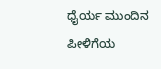ಧೈರ್ಯ ಮುಂದಿನ ಪೀಳಿಗೆಯ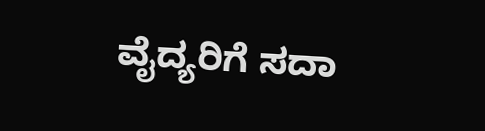ವೈದ್ಯರಿಗೆ ಸದಾ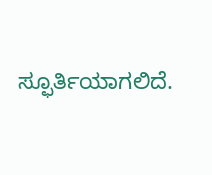ಸ್ಫೂರ್ತಿಯಾಗಲಿದೆ.